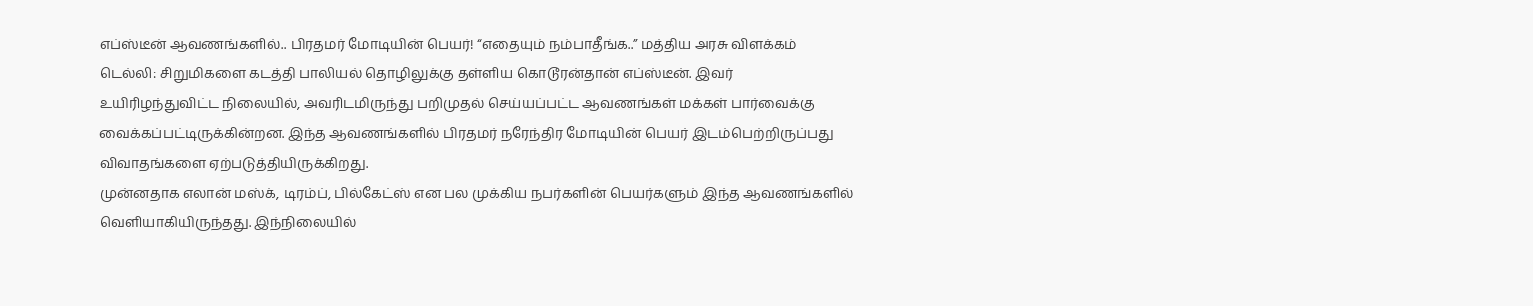எப்ஸ்டீன் ஆவணங்களில்.. பிரதமர் மோடியின் பெயர்! “எதையும் நம்பாதீங்க..” மத்திய அரசு விளக்கம்
டெல்லி: சிறுமிகளை கடத்தி பாலியல் தொழிலுக்கு தள்ளிய கொடூரன்தான் எப்ஸ்டீன். இவர் உயிரிழந்துவிட்ட நிலையில், அவரிடமிருந்து பறிமுதல் செய்யப்பட்ட ஆவணங்கள் மக்கள் பார்வைக்கு வைக்கப்பட்டிருக்கின்றன. இந்த ஆவணங்களில் பிரதமர் நரேந்திர மோடியின் பெயர் இடம்பெற்றிருப்பது விவாதங்களை ஏற்படுத்தியிருக்கிறது.
முன்னதாக எலான் மஸ்க், டிரம்ப், பில்கேட்ஸ் என பல முக்கிய நபர்களின் பெயர்களும் இந்த ஆவணங்களில் வெளியாகியிருந்தது. இந்நிலையில்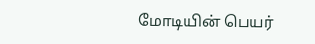மோடியின் பெயர்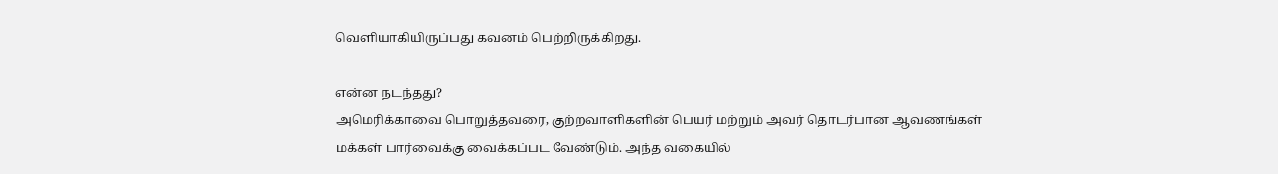வெளியாகியிருப்பது கவனம் பெற்றிருக்கிறது.

என்ன நடந்தது?
அமெரிக்காவை பொறுத்தவரை, குற்றவாளிகளின் பெயர் மற்றும் அவர் தொடர்பான ஆவணங்கள் மக்கள் பார்வைக்கு வைக்கப்பட வேண்டும். அந்த வகையில்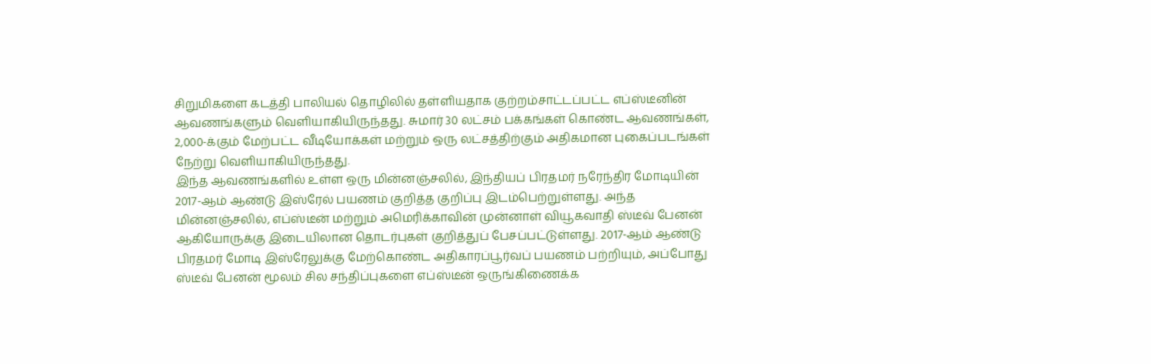சிறுமிகளை கடத்தி பாலியல் தொழிலில் தள்ளியதாக குற்றம்சாட்டப்பட்ட எப்ஸ்டீனின் ஆவணங்களும் வெளியாகியிருந்தது. சுமார் 30 லட்சம் பக்கங்கள் கொண்ட ஆவணங்கள், 2,000-க்கும் மேற்பட்ட வீடியோக்கள் மற்றும் ஒரு லட்சத்திற்கும் அதிகமான புகைப்படங்கள் நேற்று வெளியாகியிருந்தது.
இந்த ஆவணங்களில் உள்ள ஒரு மின்னஞ்சலில், இந்தியப் பிரதமர் நரேந்திர மோடியின் 2017-ஆம் ஆண்டு இஸ்ரேல் பயணம் குறித்த குறிப்பு இடம்பெற்றுள்ளது. அந்த மின்னஞ்சலில், எப்ஸ்டீன் மற்றும் அமெரிக்காவின் முன்னாள் வியூகவாதி ஸ்டீவ் பேனன் ஆகியோருக்கு இடையிலான தொடர்புகள் குறித்துப் பேசப்பட்டுள்ளது. 2017-ஆம் ஆண்டு பிரதமர் மோடி இஸ்ரேலுக்கு மேற்கொண்ட அதிகாரப்பூர்வப் பயணம் பற்றியும், அப்போது ஸ்டீவ் பேனன் மூலம் சில சந்திப்புகளை எப்ஸ்டீன் ஒருங்கிணைக்க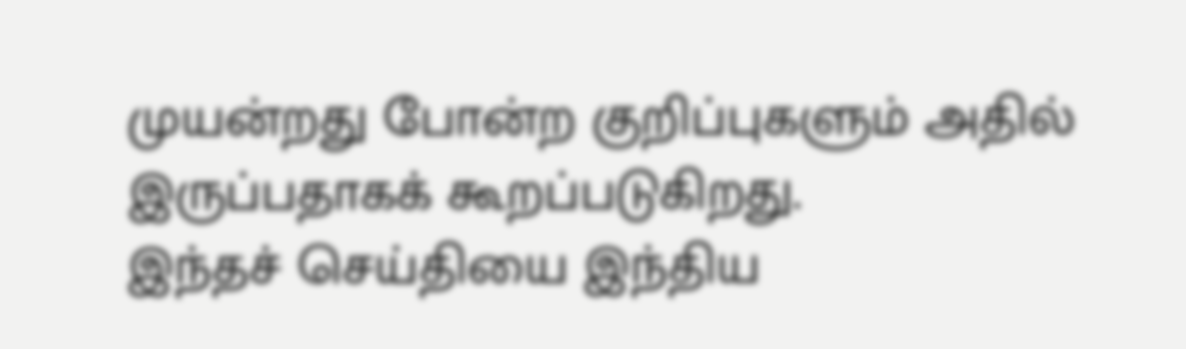முயன்றது போன்ற குறிப்புகளும் அதில் இருப்பதாகக் கூறப்படுகிறது.
இந்தச் செய்தியை இந்திய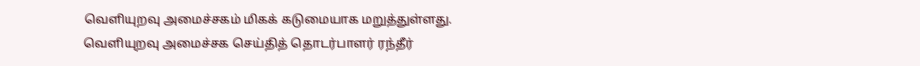வெளியுறவு அமைச்சகம் மிகக் கடுமையாக மறுத்துள்ளது. வெளியுறவு அமைச்சக செய்தித் தொடர்பாளர் ரந்தீர்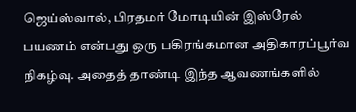ஜெய்ஸ்வால், பிரதமர் மோடியின் இஸ்ரேல் பயணம் என்பது ஒரு பகிரங்கமான அதிகாரப்பூர்வ நிகழ்வு. அதைத் தாண்டி இந்த ஆவணங்களில்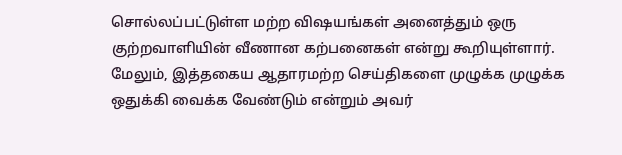சொல்லப்பட்டுள்ள மற்ற விஷயங்கள் அனைத்தும் ஒரு குற்றவாளியின் வீணான கற்பனைகள் என்று கூறியுள்ளார். மேலும், இத்தகைய ஆதாரமற்ற செய்திகளை முழுக்க முழுக்க ஒதுக்கி வைக்க வேண்டும் என்றும் அவர்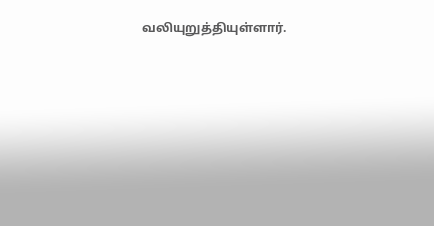வலியுறுத்தியுள்ளார்.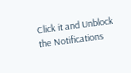Click it and Unblock the Notifications